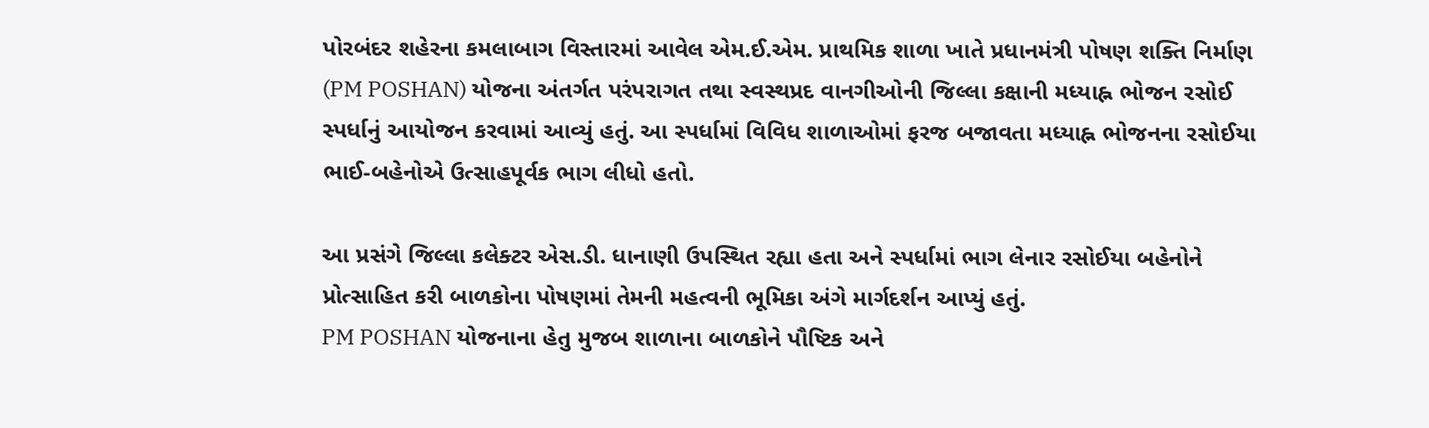પોરબંદર શહેરના કમલાબાગ વિસ્તારમાં આવેલ એમ.ઈ.એમ. પ્રાથમિક શાળા ખાતે પ્રધાનમંત્રી પોષણ શક્તિ નિર્માણ (PM POSHAN) યોજના અંતર્ગત પરંપરાગત તથા સ્વસ્થપ્રદ વાનગીઓની જિલ્લા કક્ષાની મધ્યાહ્ન ભોજન રસોઈ સ્પર્ધાનું આયોજન કરવામાં આવ્યું હતું. આ સ્પર્ધામાં વિવિધ શાળાઓમાં ફરજ બજાવતા મધ્યાહ્ન ભોજનના રસોઈયા ભાઈ-બહેનોએ ઉત્સાહપૂર્વક ભાગ લીધો હતો.

આ પ્રસંગે જિલ્લા કલેક્ટર એસ.ડી. ધાનાણી ઉપસ્થિત રહ્યા હતા અને સ્પર્ધામાં ભાગ લેનાર રસોઈયા બહેનોને પ્રોત્સાહિત કરી બાળકોના પોષણમાં તેમની મહત્વની ભૂમિકા અંગે માર્ગદર્શન આપ્યું હતું.
PM POSHAN યોજનાના હેતુ મુજબ શાળાના બાળકોને પૌષ્ટિક અને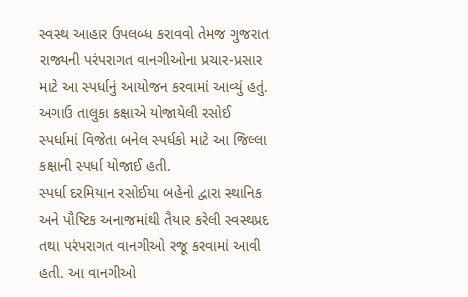સ્વસ્થ આહાર ઉપલબ્ધ કરાવવો તેમજ ગુજરાત રાજ્યની પરંપરાગત વાનગીઓના પ્રચાર-પ્રસાર માટે આ સ્પર્ધાનું આયોજન કરવામાં આવ્યું હતું. અગાઉ તાલુકા કક્ષાએ યોજાયેલી રસોઈ સ્પર્ધામાં વિજેતા બનેલ સ્પર્ધકો માટે આ જિલ્લા કક્ષાની સ્પર્ધા યોજાઈ હતી.
સ્પર્ધા દરમિયાન રસોઈયા બહેનો દ્વારા સ્થાનિક અને પૌષ્ટિક અનાજમાંથી તૈયાર કરેલી સ્વસ્થપ્રદ તથા પરંપરાગત વાનગીઓ રજૂ કરવામાં આવી હતી. આ વાનગીઓ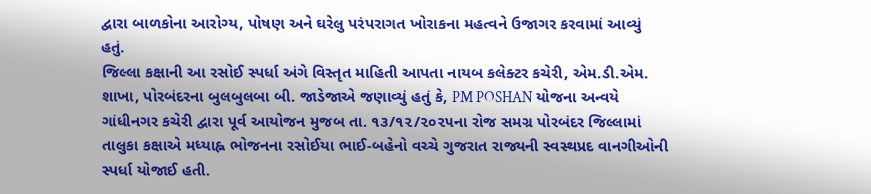દ્વારા બાળકોના આરોગ્ય, પોષણ અને ઘરેલુ પરંપરાગત ખોરાકના મહત્વને ઉજાગર કરવામાં આવ્યું હતું.
જિલ્લા કક્ષાની આ રસોઈ સ્પર્ધા અંગે વિસ્તૃત માહિતી આપતા નાયબ કલેક્ટર કચેરી, એમ.ડી.એમ. શાખા, પોરબંદરના બુલબુલબા બી. જાડેજાએ જણાવ્યું હતું કે, PM POSHAN યોજના અન્વયે ગાંધીનગર કચેરી દ્વારા પૂર્વ આયોજન મુજબ તા. ૧૩/૧૨/૨૦૨૫ના રોજ સમગ્ર પોરબંદર જિલ્લામાં તાલુકા કક્ષાએ મધ્યાહ્ન ભોજનના રસોઈયા ભાઈ-બહેનો વચ્ચે ગુજરાત રાજ્યની સ્વસ્થપ્રદ વાનગીઓની સ્પર્ધા યોજાઈ હતી.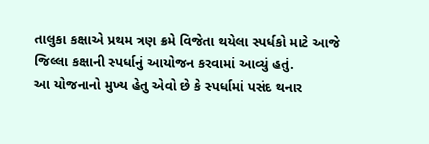તાલુકા કક્ષાએ પ્રથમ ત્રણ ક્રમે વિજેતા થયેલા સ્પર્ધકો માટે આજે જિલ્લા કક્ષાની સ્પર્ધાનું આયોજન કરવામાં આવ્યું હતું.
આ યોજનાનો મુખ્ય હેતુ એવો છે કે સ્પર્ધામાં પસંદ થનાર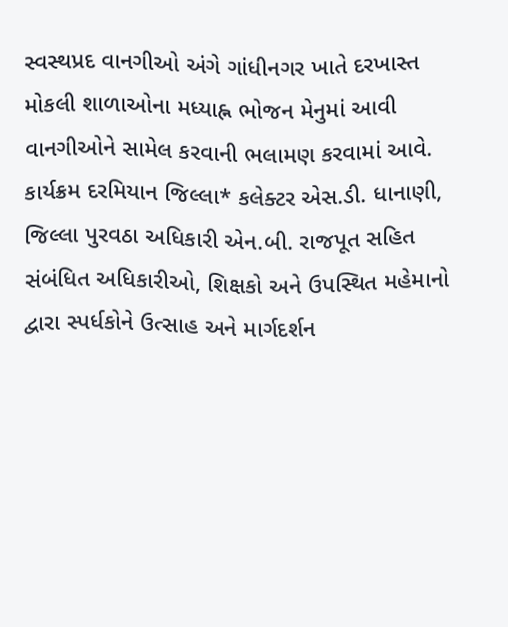સ્વસ્થપ્રદ વાનગીઓ અંગે ગાંધીનગર ખાતે દરખાસ્ત મોકલી શાળાઓના મધ્યાહ્ન ભોજન મેનુમાં આવી વાનગીઓને સામેલ કરવાની ભલામણ કરવામાં આવે.
કાર્યક્રમ દરમિયાન જિલ્લા* કલેક્ટર એસ.ડી. ધાનાણી, જિલ્લા પુરવઠા અધિકારી એન.બી. રાજપૂત સહિત સંબંધિત અધિકારીઓ, શિક્ષકો અને ઉપસ્થિત મહેમાનો દ્વારા સ્પર્ધકોને ઉત્સાહ અને માર્ગદર્શન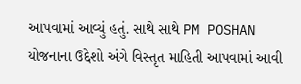આપવામાં આવ્યું હતું. સાથે સાથે PM POSHAN યોજનાના ઉદ્દેશો અંગે વિસ્તૃત માહિતી આપવામાં આવી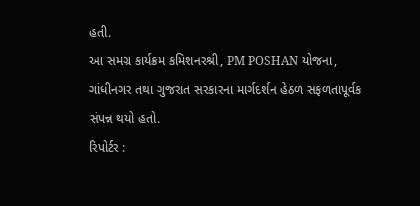હતી.
આ સમગ્ર કાર્યક્રમ કમિશનરશ્રી, PM POSHAN યોજના, ગાંધીનગર તથા ગુજરાત સરકારના માર્ગદર્શન હેઠળ સફળતાપૂર્વક સંપન્ન થયો હતો.
રિપોર્ટર :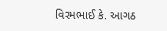વિરમભાઈ કે. આગઠ